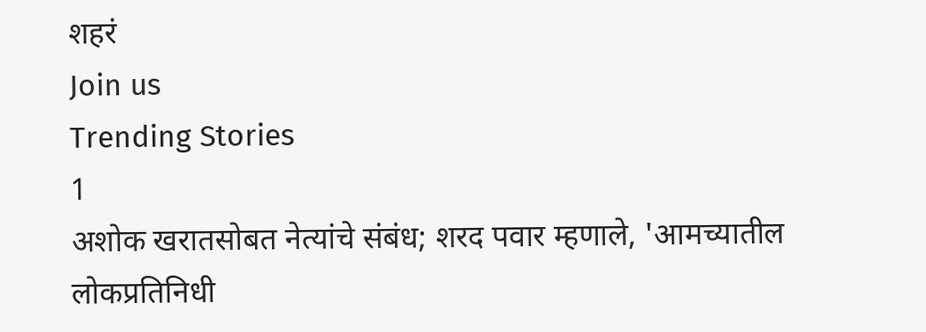शहरं
Join us
Trending Stories
1
अशोक खरातसोबत नेत्यांचे संबंध; शरद पवार म्हणाले, 'आमच्यातील लोकप्रतिनिधी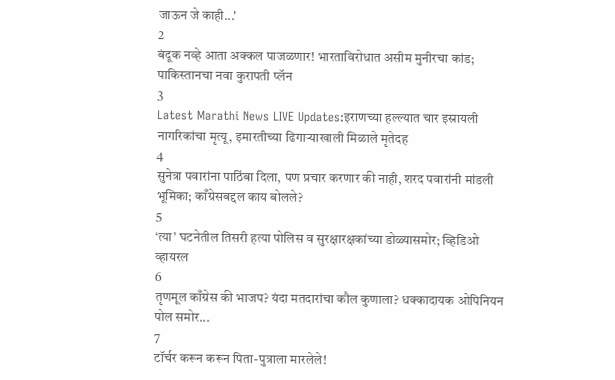जाऊन जे काही...'
2
बंदूक नव्हे आता अक्कल पाजळणार! भारताविरोधात असीम मुनीरचा कांड; पाकिस्तानचा नवा कुरापती प्लॅन
3
Latest Marathi News LIVE Updates:इराणच्या हल्ल्यात चार इस्रायली नागरिकांचा मृत्यू, इमारतीच्या ढिगाऱ्याखाली मिळाले मृतेदह
4
सुनेत्रा पवारांना पाठिंबा दिला, पण प्रचार करणार की नाही, शरद पवारांनी मांडली भूमिका; काँग्रेसबद्दल काय बोलले?
5
‘त्या’ घटनेतील तिसरी हत्या पोलिस व सुरक्षारक्षकांच्या डोळ्यासमोर; व्हिडिओ व्हायरल
6
तृणमूल काँग्रेस की भाजप? यंदा मतदारांचा कौल कुणाला? धक्कादायक ओपिनियन पोल समोर...
7
टॉर्चर करून करून पिता-पुत्राला मारलेले!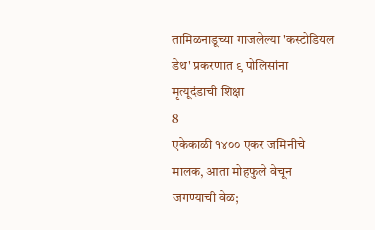तामिळनाडूच्या गाजलेल्या 'कस्टोडियल डेथ' प्रकरणात ९ पोलिसांना मृत्यूदंडाची शिक्षा
8
एकेकाळी १४०० एकर जमिनीचे मालक, आता मोहफुले वेचून जगण्याची वेळ;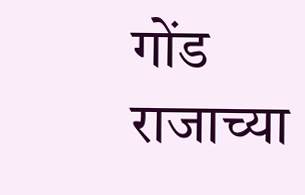गोंड राजाच्या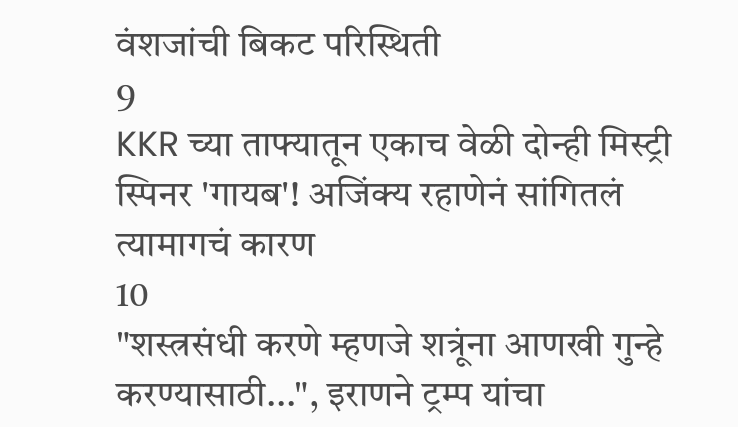वंशजांची बिकट परिस्थिती
9
KKR च्या ताफ्यातून एकाच वेळी दोन्ही मिस्ट्री स्पिनर 'गायब'! अजिंक्य रहाणेनं सांगितलं त्यामागचं कारण
10
"शस्त्रसंधी करणे म्हणजे शत्रूंना आणखी गुन्हे करण्यासाठी...", इराणने ट्रम्प यांचा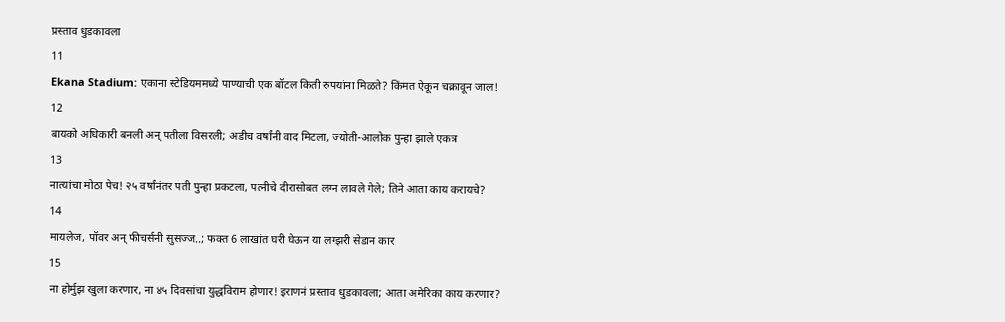प्रस्ताव धुडकावला
11
Ekana Stadium: एकाना स्टेडियममध्ये पाण्याची एक बॉटल किती रुपयांना मिळते? किंमत ऐकून चक्रावून जाल!
12
बायको अधिकारी बनली अन् पतीला विसरली; अडीच वर्षांनी वाद मिटला, ज्योती-आलोक पुन्हा झाले एकत्र
13
नात्यांचा मोठा पेच! २५ वर्षांनंतर पती पुन्हा प्रकटला, पत्नीचे दीरासोबत लग्न लावले गेले; तिने आता काय करायचे?
14
मायलेज, पॉवर अन् फीचर्सनी सुसज्ज..; फक्त 6 लाखांत घरी घेऊन या लग्झरी सेडान कार
15
ना होर्मुझ खुला करणार, ना ४५ दिवसांचा युद्धविराम होणार! इराणनं प्रस्ताव धुडकावला; आता अमेरिका काय करणार?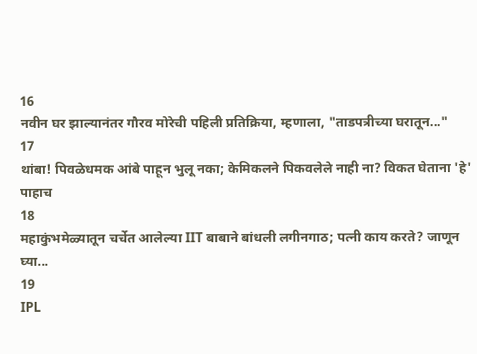16
नवीन घर झाल्यानंतर गौरव मोरेची पहिली प्रतिक्रिया, म्हणाला, "ताडपत्रीच्या घरातून..."
17
थांबा! पिवळेधमक आंबे पाहून भुलू नका; केमिकलने पिकवलेले नाही ना? विकत घेताना 'हे' पाहाच
18
महाकुंभमेळ्यातून चर्चेत आलेल्या IIT बाबाने बांधली लगीनगाठ; पत्नी काय करते? जाणून घ्या...
19
IPL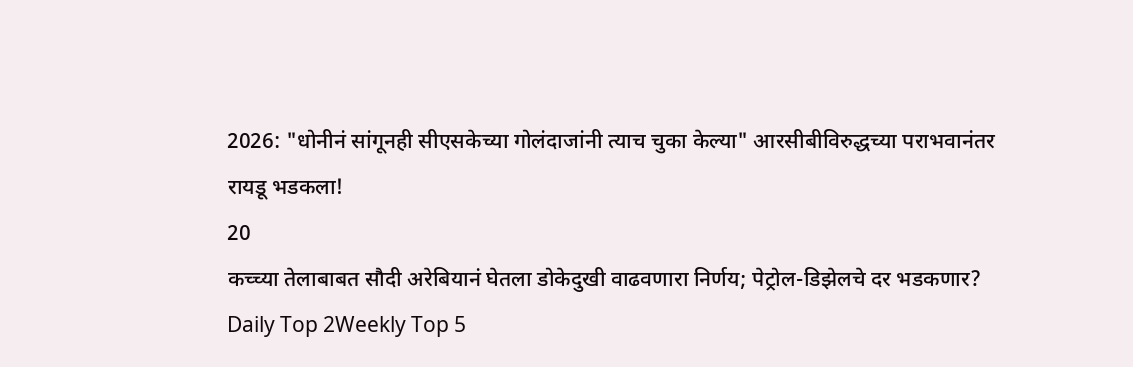2026: "धोनीनं सांगूनही सीएसकेच्या गोलंदाजांनी त्याच चुका केल्या" आरसीबीविरुद्धच्या पराभवानंतर रायडू भडकला!
20
कच्च्या तेलाबाबत सौदी अरेबियानं घेतला डोकेदुखी वाढवणारा निर्णय; पेट्रोल-डिझेलचे दर भडकणार?
Daily Top 2Weekly Top 5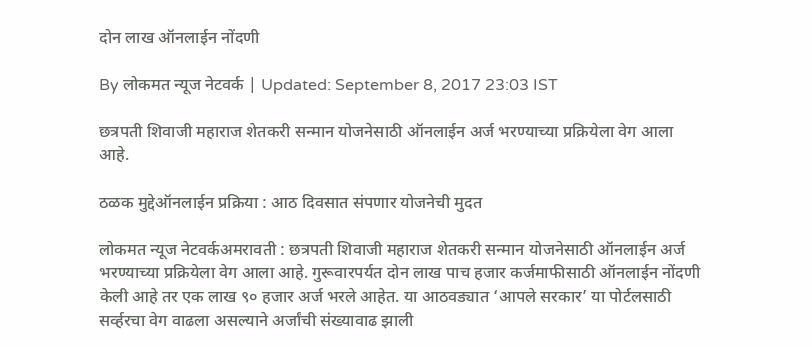दोन लाख ऑनलाईन नोंदणी

By लोकमत न्यूज नेटवर्क | Updated: September 8, 2017 23:03 IST

छत्रपती शिवाजी महाराज शेतकरी सन्मान योजनेसाठी ऑनलाईन अर्ज भरण्याच्या प्रक्रियेला वेग आला आहे.

ठळक मुद्देऑनलाईन प्रक्रिया : आठ दिवसात संपणार योजनेची मुदत

लोकमत न्यूज नेटवर्कअमरावती : छत्रपती शिवाजी महाराज शेतकरी सन्मान योजनेसाठी ऑनलाईन अर्ज भरण्याच्या प्रक्रियेला वेग आला आहे. गुरूवारपर्यत दोन लाख पाच हजार कर्जमाफीसाठी ऑनलाईन नोंदणी केली आहे तर एक लाख ९० हजार अर्ज भरले आहेत. या आठवड्यात ‘आपले सरकार’ या पोर्टलसाठी सर्व्हरचा वेग वाढला असल्याने अर्जांची संख्यावाढ झाली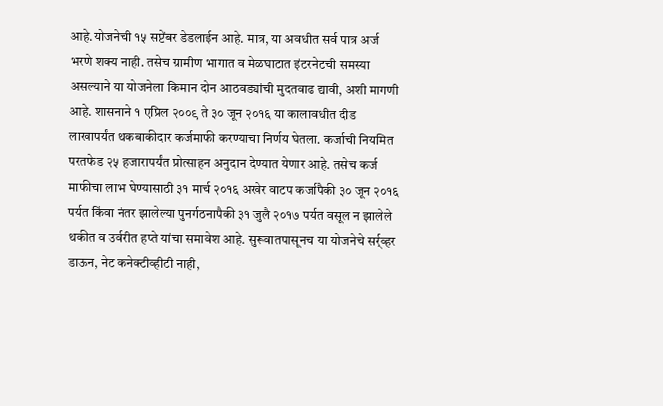आहे.योजनेची १५ सप्टेंबर डेडलाईन आहे. मात्र, या अवधीत सर्व पात्र अर्ज भरणे शक्य नाही. तसेच ग्रामीण भागात व मेळघाटात इंटरनेटची समस्या असल्याने या योजनेला किमान दोन आठवड्यांची मुदतवाढ द्यावी, अशी मागणी आहे. शासनाने १ एप्रिल २००९ ते ३० जून २०१६ या कालावधीत दीड लाखापर्यंत थकबाकीदार कर्जमाफी करण्याचा निर्णय घेतला. कर्जाची नियमित परतफेड २५ हजारापर्यंत प्रोत्साहन अनुदान देण्यात येणार आहे. तसेच कर्ज माफीचा लाभ घेण्यासाठी ३१ मार्च २०१६ अखेर वाटप कर्जापैकी ३० जून २०१६ पर्यत किंवा नंतर झालेल्या पुनर्गठनापैकी ३१ जुलै २०१७ पर्यत वसूल न झालेले थकीत व उर्वरीत हप्ते यांचा समावेश आहे. सुरूवातपासूनच या योजनेचे सर्र्व्हर डाऊन, नेट कनेक्टीव्हीटी नाही,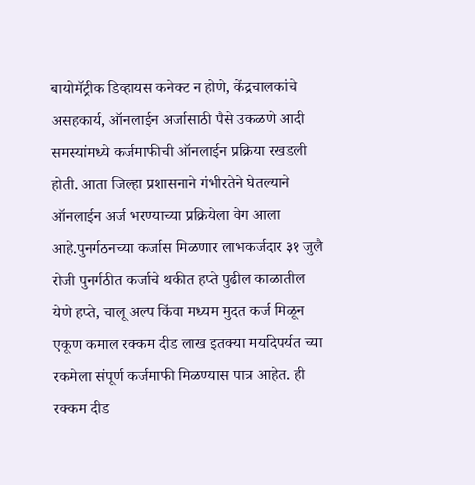बायोमॅट्रीक डिव्हायस कनेक्ट न होणे, केंद्रचालकांचे असहकार्य, ऑनलाईन अर्जासाठी पैसे उकळणे आदी समस्यांमध्ये कर्जमाफीची ऑनलाईन प्रक्रिया रखडली होती. आता जिल्हा प्रशासनाने गंभीरतेने घेतल्याने ऑनलाईन अर्ज भरण्याच्या प्रक्रियेला वेग आला आहे.पुनर्गठनच्या कर्जास मिळणार लाभकर्जदार ३१ जुलै रोजी पुनर्गठीत कर्जाचे थकीत हप्ते पुढील काळातील येणे हप्ते, चालू अल्प किंवा मध्यम मुदत कर्ज मिळून एकूण कमाल रक्कम दीड लाख इतक्या मर्यादेपर्यत च्या रकमेला संपूर्ण कर्जमाफी मिळण्यास पात्र आहेत. ही रक्कम दीड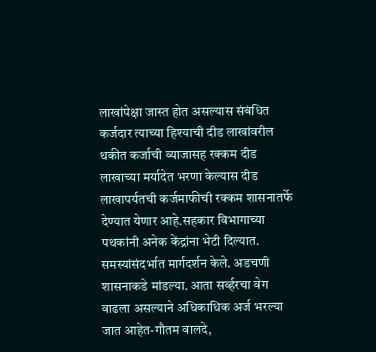लाखांपेक्षा जास्त होत असल्यास संबंधित कर्जदार त्याच्या हिश्याची दीड लाखांवरील थकीत कर्जाची व्याजासह रक्कम दीड लाखाच्या मर्यादेत भरणा केल्यास दीड लाखापर्यतची कर्जमाफीची रक्कम शासनातर्फे देण्यात येणार आहे.सहकार विभागाच्या पथकांनी अनेक केंद्रांना भेटी दिल्यात. समस्यांसंदर्भात मार्गदर्शन केले. अडचणी शासनाकडे मांडल्या. आता सर्व्हरचा वेग वाढला असल्याने अधिकाधिक अर्ज भरल्या जात आहेत-गौतम वालदे,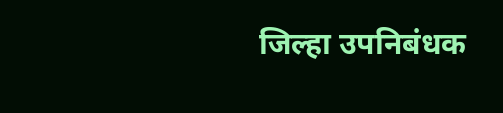जिल्हा उपनिबंधक